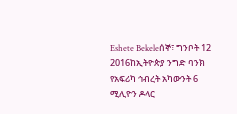Eshete Bekeleሰኞ፣ ግንቦት 12 2016ከኢትዮጵያ ንግድ ባንክ የአፍሪካ ኅብረት አካውንት 6 ሚሊዮን ዶላር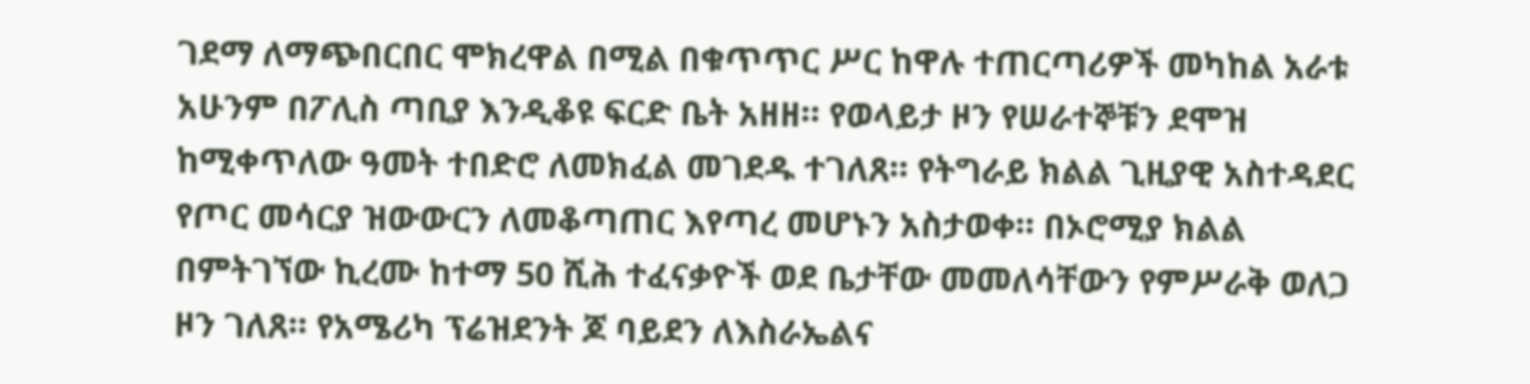ገደማ ለማጭበርበር ሞክረዋል በሚል በቁጥጥር ሥር ከዋሉ ተጠርጣሪዎች መካከል አራቱ አሁንም በፖሊስ ጣቢያ እንዲቆዩ ፍርድ ቤት አዘዘ። የወላይታ ዞን የሠራተኞቹን ደሞዝ ከሚቀጥለው ዓመት ተበድሮ ለመክፈል መገደዱ ተገለጸ። የትግራይ ክልል ጊዚያዊ አስተዳደር የጦር መሳርያ ዝውውርን ለመቆጣጠር እየጣረ መሆኑን አስታወቀ። በኦሮሚያ ክልል በምትገኘው ኪረሙ ከተማ 50 ሺሕ ተፈናቃዮች ወደ ቤታቸው መመለሳቸውን የምሥራቅ ወለጋ ዞን ገለጸ። የአሜሪካ ፕሬዝደንት ጆ ባይደን ለእስራኤልና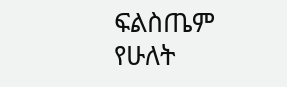ፍልስጤም የሁለት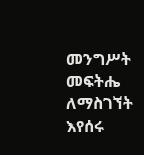መንግሥት መፍትሔ ለማስገኘት እየሰሩ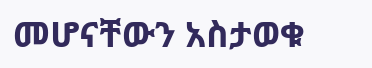መሆናቸውን አስታወቁ